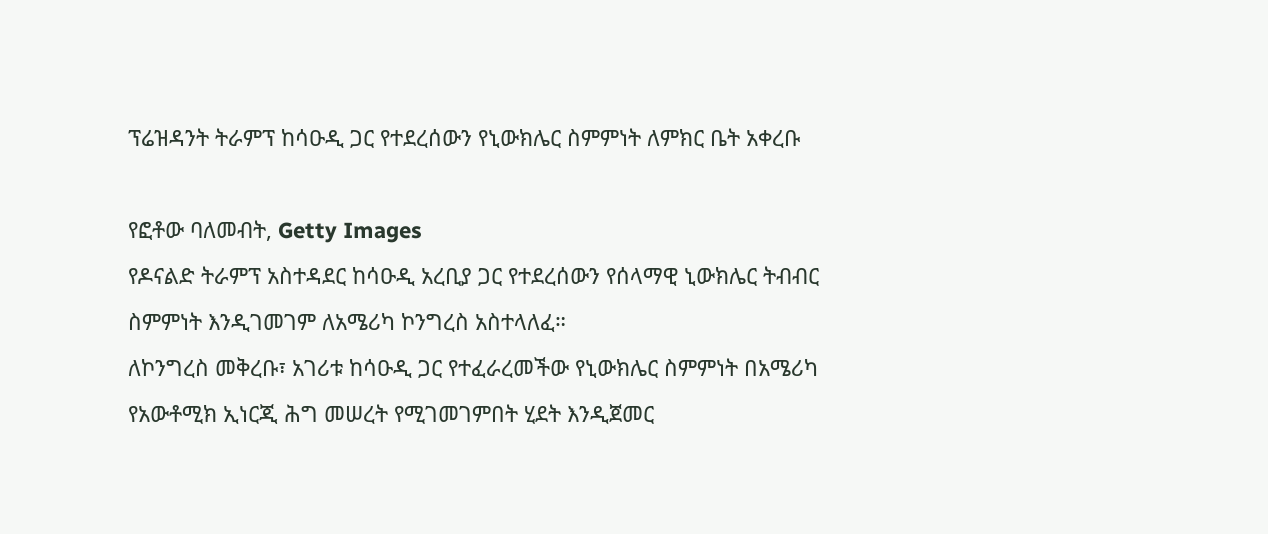ፕሬዝዳንት ትራምፕ ከሳዑዲ ጋር የተደረሰውን የኒውክሌር ስምምነት ለምክር ቤት አቀረቡ

የፎቶው ባለመብት, Getty Images
የዶናልድ ትራምፕ አስተዳደር ከሳዑዲ አረቢያ ጋር የተደረሰውን የሰላማዊ ኒውክሌር ትብብር ስምምነት እንዲገመገም ለአሜሪካ ኮንግረስ አስተላለፈ።
ለኮንግረስ መቅረቡ፣ አገሪቱ ከሳዑዲ ጋር የተፈራረመችው የኒውክሌር ስምምነት በአሜሪካ የአውቶሚክ ኢነርጂ ሕግ መሠረት የሚገመገምበት ሂደት እንዲጀመር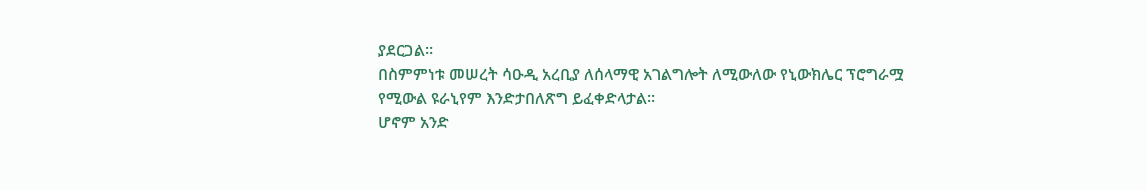ያደርጋል።
በስምምነቱ መሠረት ሳዑዲ አረቢያ ለሰላማዊ አገልግሎት ለሚውለው የኒውክሌር ፕሮግራሟ የሚውል ዩራኒየም እንድታበለጽግ ይፈቀድላታል።
ሆኖም አንድ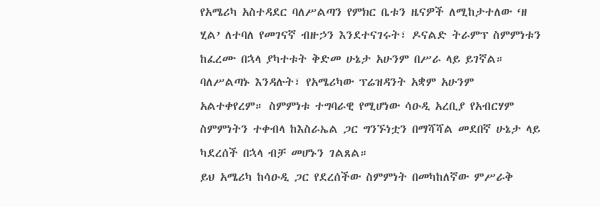የአሜሪካ አስተዳደር ባለሥልጣን የምክር ቤቱን ዜናዎች ለሚከታተለው ‘ዘ ሂል’ ለተባለ የመገናኛ ብዙኃን እንደተናገሩት፣ ዶናልድ ትራምፕ ስምምነቱን ከፈረሙ በኋላ ያካተቱት ቅድመ ሁኔታ አሁንም በሥራ ላይ ይገኛል።
ባለሥልጣኑ እንዳሉት፣ የአሜሪካው ፕሬዝዳንት አቋም አሁንም አልተቀየረም። ስምምነቱ ተግባራዊ የሚሆነው ሳዑዲ አረቢያ የአብርሃም ስምምነትን ተቀብላ ከእስራኤል ጋር ግንኙነቷን በማሻሻል መደበኛ ሁኔታ ላይ ካደረሰች በኋላ ብቻ መሆኑን ገልጸል።
ይህ አሜሪካ ከሳዑዲ ጋር የደረሰችው ስምምነት በመካከለኛው ምሥራቅ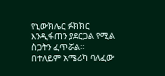የኒውክሌር ፉክክር እንዲፋጠን ያደርጋል የሚል ስጋትን ፈጥሯል።
በተለይም አሜሪካ ባለፈው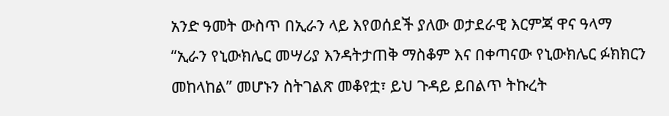አንድ ዓመት ውስጥ በኢራን ላይ እየወሰደች ያለው ወታደራዊ እርምጃ ዋና ዓላማ “ኢራን የኒውክሌር መሣሪያ እንዳትታጠቅ ማስቆም እና በቀጣናው የኒውክሌር ፉክክርን መከላከል” መሆኑን ስትገልጽ መቆየቷ፣ ይህ ጉዳይ ይበልጥ ትኩረት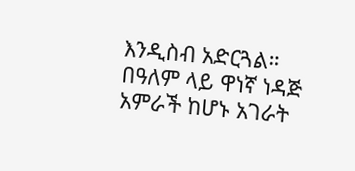እንዲስብ አድርጓል።
በዓለም ላይ ዋነኛ ነዳጅ አምራች ከሆኑ አገራት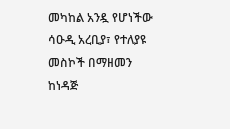መካከል አንዷ የሆነችው ሳዑዲ አረቢያ፣ የተለያዩ መስኮች በማዘመን ከነዳጅ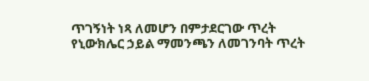ጥገኝነት ነጻ ለመሆን በምታደርገው ጥረት የኒውክሌር ኃይል ማመንጫን ለመገንባት ጥረት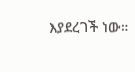እያደረገች ነው።